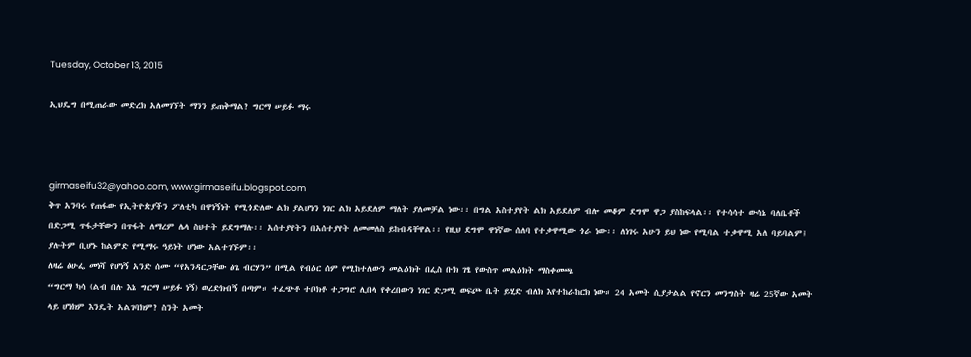Tuesday, October 13, 2015

ኢህዴግ በሚጠራው መድረክ አለመገኘት ማንን ይጠቅማል? ግርማ ሠይፉ ማሩ



girmaseifu32@yahoo.com, www:girmaseifu.blogspot.com
ቅጥ አንባሩ የጠፋው የኢትዮጵያችን ፖለቲካ በዋነኝነት የሚጎድለው ልክ ያልሆነን ነገር ልክ አይደለም ማለት ያለመቻል ነው፡፡ በግል አስተያየት ልክ አይደለም ብሎ መቆም ደግሞ ዋጋ ያስከፍላል፡፡ የተሳሳተ ውሳኔ ባለቤቶች በድጋሚ ጥፋታቸውን በጥፋት ለማረም ሌላ ስህተት ይደግማሉ፡፡ አሰተያየትን በአሰተያየት ለመመለስ ይከብዳቸዋል፡፡ የዚህ ደግሞ ዋነኛው ሰለባ የተቃዋሚው ጎራ ነው፡፡ ለነገሩ አሁን ይህ ነው የሚባል ተቃዋሚ አለ ባይባልም፤ ያሉትም ቢሆኑ ከልምድ የሚማሩ ዓይነት ሆነው አልተገኙም፡፡
ለዛሬ ፅሁፌ መነሻ የሆነኝ አንድ ሰሙ “የአንዳርጋቸው ፅጌ ብርሃን” በሚል የብዕር ሰም የሚከተለውን መልዕክት በፌስ ቡክ ገፄ የውስጥ መልዕክት ማስቀመጫ
“ግርማ ካሳ (ልብ በሉ እኔ ግርማ ሠይፉ ነኝ) ወረድክብኝ በጣም። ተፈጭቶ ተቦክቶ ተጋግሮ ሊበላ የቀረበውን ነገር ድጋሚ ወፍጮ ቤት ይሂድ ብለክ እየተከራከርክ ነው። 24 አመት ሲያታልል የኖርን መንግስት ዛሬ 25ኛው አመት ላይ ሆነክም እንዴት አልገባክም? ስንት አመት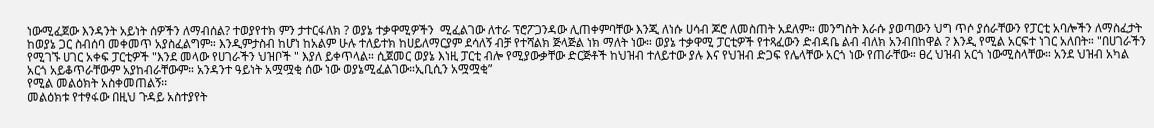ነውሚፈጀው እንዳንት አይነት ሰዎችን ለማብሰል? ተወያየተክ ምን ታተርፋለክ ? ወያኔ ተቃዋሚዎችን  ሚፈልገው ለተራ ፕሮፖጋንዳው ሊጠቀምባቸው እንጂ ለነሱ ሀሳብ ጆሮ ለመስጠት አደለም። መንግስት እራሱ ያወጣውን ህግ ጥሶ ያሰራቸውን የፓርቲ አባሎችን ለማስፈታት ከወያኔ ጋር ስብሰባ መቀመጥ አያስፈልግም። እንዲምታስብ ከሆነ ከአልም ሁሉ ተለይተክ ከሀይለማርያም ደሳለኝ ብቻ የተሻልክ ጅላጅል ነክ ማለት ነው። ወያኔ ተቃዋሚ ፓርቲዎች የተጻፈውን ድብዳቤ ልብ ብለክ አንብበከዋል ? እንዲ የሚል አርፍተ ነገር አለበት። "በሀገራችን የሚገኙ ሀገር አቀፍ ፓርቲዎች "እንደ መላው የሀገራችን ህዝቦች " እያለ ይቀጥላል። ሲጀመር ወያኔ እነዚ ፓርቲ ብሎ የሚያውቃቸው ድርጅቶች ከህዝብ ተለይተው ያሉ እና የህዝብ ድጋፍ የሌላቸው አርጎ ነው የጠራቸው። ፀረ ህዝብ አርጎ ነውሚስላቸው። አንደ ህዝብ አካል አርጎ አይቆጥራቸውም አያከብራቸውም። አንዳንተ ዓይነት አሟሟቂ ሰው ነው ወያኔሚፈልገው።ኢቢሲን አሟሟቂ”
የሚል መልዕክት አስቀመጠልኝ፡፡
መልዕክቱ የተፃፋው በዚህ ጉዳይ አስተያየት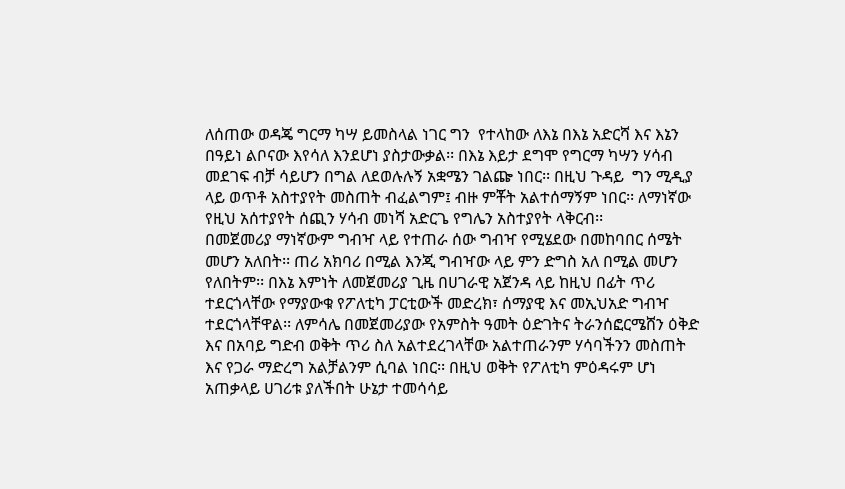ለሰጠው ወዳጄ ግርማ ካሣ ይመስላል ነገር ግን  የተላከው ለእኔ በእኔ አድርሻ እና እኔን በዓይነ ልቦናው እየሳለ እንደሆነ ያስታውቃል፡፡ በእኔ እይታ ደግሞ የግርማ ካሣን ሃሳብ መደገፍ ብቻ ሳይሆን በግል ለደወሉሉኝ አቋሜን ገልጬ ነበር፡፡ በዚህ ጉዳይ  ግን ሚዲያ ላይ ወጥቶ አስተያየት መስጠት ብፈልግም፤ ብዙ ምቾት አልተሰማኝም ነበር፡፡ ለማነኛው የዚህ አሰተያየት ሰጪን ሃሳብ መነሻ አድርጌ የግሌን አስተያየት ላቅርብ፡፡
በመጀመሪያ ማነኛውም ግብዣ ላይ የተጠራ ሰው ግብዣ የሚሄደው በመከባበር ሰሜት መሆን አለበት፡፡ ጠሪ አክባሪ በሚል እንጂ ግብዣው ላይ ምን ድግስ አለ በሚል መሆን የለበትም፡፡ በእኔ እምነት ለመጀመሪያ ጊዜ በሀገራዊ አጀንዳ ላይ ከዚህ በፊት ጥሪ ተደርጎላቸው የማያውቁ የፖለቲካ ፓርቲውች መድረክ፣ ሰማያዊ እና መኢህአድ ግብዣ ተደርጎላቸዋል፡፡ ለምሳሌ በመጀመሪያው የአምስት ዓመት ዕድገትና ትራንሰፎርሜሸን ዕቅድ እና በአባይ ግድብ ወቅት ጥሪ ስለ አልተደረገላቸው አልተጠራንም ሃሳባችንን መስጠት እና የጋራ ማድረግ አልቻልንም ሲባል ነበር፡፡ በዚህ ወቅት የፖለቲካ ምዕዳሩም ሆነ አጠቃላይ ሀገሪቱ ያለችበት ሁኔታ ተመሳሳይ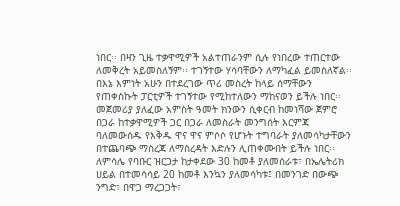ነበር፡፡ በዛን ጊዜ ተቃዋሚዎች አልተጠራንም ሲሉ የነበረው ተጠርተው ለመቅረት አይመስለኝም፡፡ ተገኝተው ሃሳባቸውን ለማካፈል ይመስለኛል፡፡
በእኔ እምነት አሁን በተደረገው ጥሪ መስረት ከላይ ሰማቸውን የጠቀስኩት ፓርቲዎች ተገኝተው የሚከተለውን ማከናወን ይችሉ ነበር፡፡ መጀመሪያ ያለፈው አምስት ዓመት ክንውን ሲቀርብ ከመነሻው ጀምሮ በጋራ ከተቃዋሚዎች ጋር በጋራ ለመስራት መንግሰት እርምጃ ባለመውሰዱ የእቅዱ ዋና ዋና ምሶሶ የሆኑት ተግባራት ያለመሳካታቸውን በተጨባጭ ማስረጃ ለማስረዳት እድሉን ሊጠቀሙበት ይችሉ ነበር፡፡ ለምሳሌ የባቡር ዝርጋታ ከታቀደው 30 ከመቶ ያለመሰራቱ፣ በኤሌትሪክ ሀይል በተመሳሳይ 20 ከመቶ እንኳን ያለመሳካቱ፤ በመንገድ በውጭ ንግድ፣ በዋጋ ማረጋጋት፣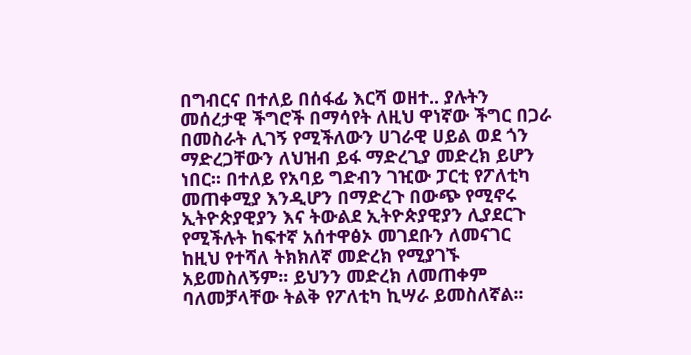በግብርና በተለይ በሰፋፊ እርሻ ወዘተ.. ያሉትን መሰረታዊ ችግሮች በማሳየት ለዚህ ዋነኛው ችግር በጋራ በመስራት ሊገኝ የሚችለውን ሀገራዊ ሀይል ወደ ጎን ማድረጋቸውን ለህዝብ ይፋ ማድረጊያ መድረክ ይሆን ነበር፡፡ በተለይ የአባይ ግድብን ገዢው ፓርቲ የፖለቲካ መጠቀሚያ እንዲሆን በማድረጉ በውጭ የሚኖሩ ኢትዮጵያዊያን እና ትውልደ ኢትዮጵያዊያን ሊያደርጉ የሚችሉት ከፍተኛ አሰተዋፅኦ መገደቡን ለመናገር ከዚህ የተሻለ ትክክለኛ መድረክ የሚያገኙ አይመስለኝም፡፡ ይህንን መድረክ ለመጠቀም ባለመቻላቸው ትልቅ የፖለቲካ ኪሣራ ይመስለኛል፡፡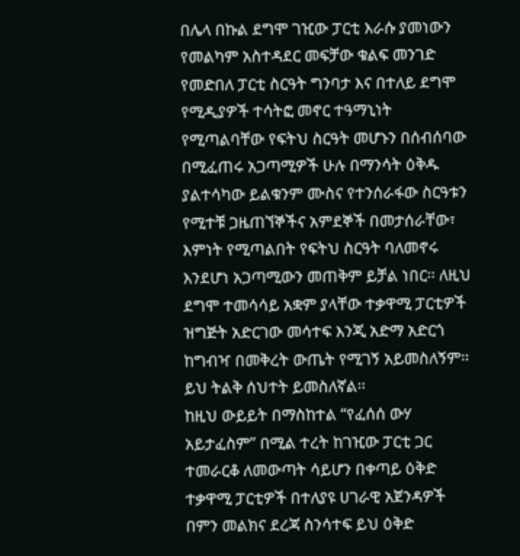በሌላ በኩል ደግሞ ገዢው ፓርቲ እራሱ ያመነውን የመልካም አስተዳደር መፍቻው ቁልፍ መንገድ የመድበለ ፓርቲ ስርዓት ግንባታ እና በተለይ ደግሞ የሚዲያዎች ተሳትፎ መኖር ተዓማኒነት የሚጣልባቸው የፍትህ ስርዓት መሆኑን በሰብሰባው በሚፈጠሩ አጋጣሚዎች ሁሉ በማንሳት ዕቅዱ ያልተሳካው ይልቁንም ሙስና የተንሰራፋው ስርዓቱን የሚተቹ ጋዜጠኘኞችና አምደኞች በመታሰራቸው፣ እምነት የሚጣልበት የፍትህ ስርዓት ባለመኖሩ እንደሆነ አጋጣሚውን መጠቅም ይቻል ነበር፡፡ ለዚህ ደግሞ ተመሳሳይ አቋም ያላቸው ተቃዋሚ ፓርቲዎች ዝግጅት አድርገው መሳተፍ እንጂ አድማ አድርጎ ከግብዣ በመቅረት ውጤት የሚገኝ አይመስለኝም፡፡ ይህ ትልቅ ሰህተት ይመስለኛል፡፡
ከዚህ ውይይት በማስከተል “የፈሰሰ ውሃ አይታፈስም” በሚል ተረት ከገዢው ፓርቲ ጋር ተመራርቆ ለመውጣት ሳይሆን በቀጣይ ዕቅድ ተቃዋሚ ፓርቲዎች በተለያዩ ሀገራዊ አጀንዳዎች በምን መልክና ደረጃ ስንሳተፍ ይህ ዕቅድ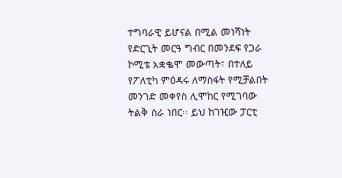ተግባራዊ ይሆናል በሚል መነሻነት የድርጊት መርዓ ግብር በመንደፍ የጋራ ኮሚቴ አቋቈሞ መውጣት፣ በተለይ የፖለቲካ ምዕዳሩ ለማስፋት የሚቻልበት መንገድ መቀየስ ሊሞከር የሚገባው ትልቅ ስራ ነበር፡፡ ይህ ከገዢው ፓርቲ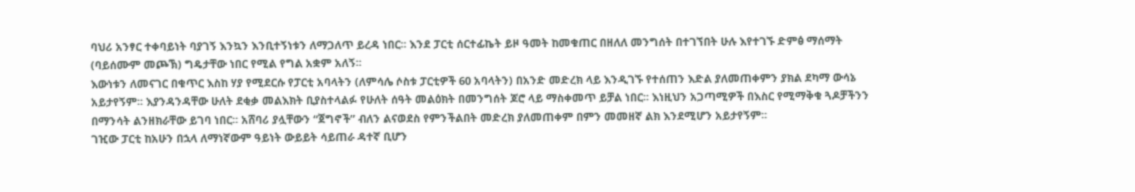ባህሪ አንፃር ተቀባይነት ባያገኝ እንኳን እንቢተኝነቱን ለማጋለጥ ይረዳ ነበር፡፡ እንደ ፓርቲ ሰርተፊኬት ይዞ ዓመት ከመቁጠር በዘለለ መንግሰት በተገኘበት ሁሉ እየተገኙ ድምፅ ማሰማት (ባይሰሙም መጮኽ) ግዴታቸው ነበር የሚል የግል አቋም አለኝ፡፡
እውነቱን ለመናገር በቁጥር እስከ ሃያ የሚደርሱ የፓርቲ አባላትን (ለምሳሌ ሶስቱ ፓርቲዎች 60 አባላትን) በአንድ መድረክ ላይ እንዲገኙ የተሰጠን እድል ያለመጠቀምን ያክል ደካማ ውሳኔ አይታየኝም፡፡ እያንዳንዳቸው ሁለት ደቂቃ መልእክት ቢያስተላልፉ የሁለት ሰዓት መልዕክት በመንግሰት ጆሮ ላይ ማስቀመጥ ይቻል ነበር፡፡ እነዚህን አጋጣሚዎች በእስር የሚማቅቁ ጓዶቻችንን በማንሳት ልንዘክራቸው ይገባ ነበር፡፡ አሸባሪ ያሏቸውን “ጀግኖች” ብለን ልናወደስ የምንችልበት መድረክ ያለመጠቀም በምን መመዘኛ ልክ እንደሚሆን አይታየኝም፡፡
ገዢው ፓርቲ ከአሁን በኋላ ለማነኛውም ዓይነት ውይይት ሳይጠራ ዳተኛ ቢሆን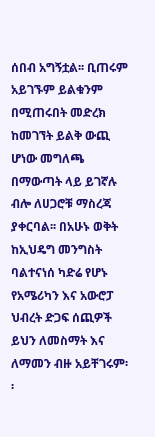ሰበብ አግኝቷል፡፡ ቢጠሩም አይገኙም ይልቁንም በሚጠሩበት መድረክ ከመገኘት ይልቅ ውጪ ሆነው መግለጫ በማውጣት ላይ ይገኛሉ ብሎ ለሀጋሮቹ ማስረጃ ያቀርባል፡፡ በአሁኑ ወቅት ከኢህዴግ መንግስት ባልተናነሰ ካድሬ የሆኑ የአሜሪካን እና አውሮፓ ህብረት ድጋፍ ሰጪዎች ይህን ለመስማት እና ለማመን ብዙ አይቸገሩም፡፡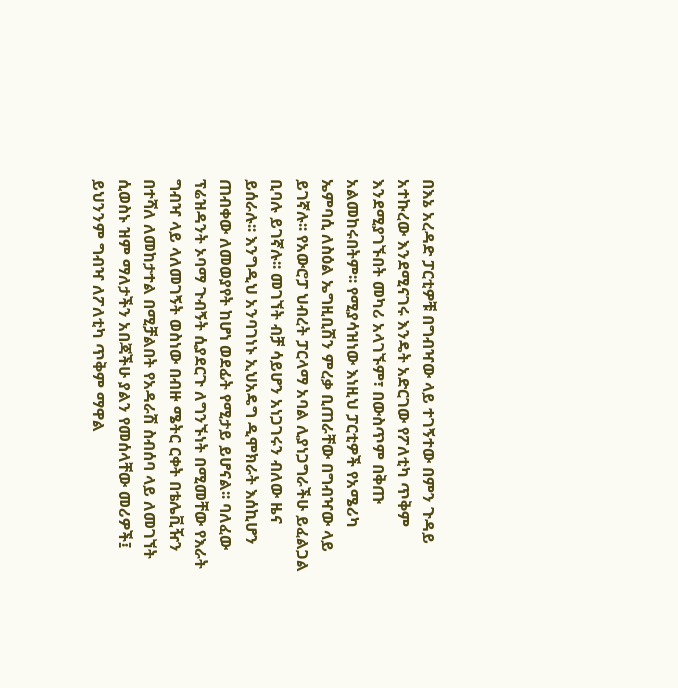በእኔ አረዳድ ፓርቲዎቹ በግብዣው ላይ ተገኝተው በምን ጉዳይ አተኩረው እንደሚናገሩ እንዴት አድርገው የፖለቲካ ጥቅም እንደሚያገኙበት መካሪ አላገኙም፣ በውስጥም በቅጡ አልመከሩበትም፡፡ የሚያሳዝነው እነዚህ ፓርቲዎች የአሜሪካ ኤምባሲ ለስዕል ኤግዚቢሽን ምረቃ ቢጠራቸው በግብዣው ላይ ይገኛሉ፡፡ የአውሮፓ ህብረት ፓርላማ አባል ሊያነጋግራችሁ ይፈልጋል ቢባሉ ይገኛሉ፡፡ መገኘት ብቻ ሳይሆን አነጋገሩን ብለው ዜና ይሰራሉ፡፡ እንግዲህ አንባገነኑ ኢህአዴግ ዲሞክራት እሰኪሆን ጠብቀው ለመወያየት ከሆነ ወደፊት የሚታይ ይሆናል፡፡ ባለፈው ፕሬዝዳንት ኦባማ ጉብኝት ሲያደርጉ ለግንኙነት በሚመቸው የእራት ግብዣ ላይ ላለመገኝት ወስነው በብዙ ሜትር ርቀት በቴሌቪዥን በተሻለ ለመከታተል በሚቻልበት የአዳራሽ ስብሰባ ላይ ለመገኘት ሲወስኑ ዝም ማለታችን አበጃችሁ ያልን የመሰላቸው መሪዎች፤ ይህንንም ግብዣ ለፖለቲካ ጥቅም ማዋል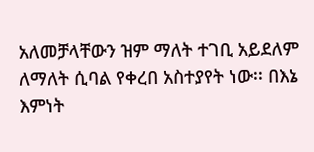አለመቻላቸውን ዝም ማለት ተገቢ አይደለም ለማለት ሲባል የቀረበ አስተያየት ነው፡፡ በእኔ እምነት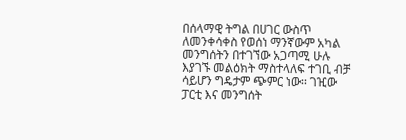በሰላማዊ ትግል በሀገር ውስጥ ለመንቀሳቀስ የወሰነ ማንኛውም አካል መንግሰትን በተገኘው አጋጣሚ ሁሉ እያገኙ መልዕክት ማስተላለፍ ተገቢ ብቻ ሳይሆን ግዴታም ጭምር ነው፡፡ ገዢው ፓርቲ እና መንግሰት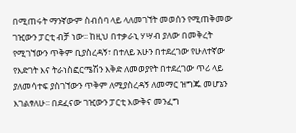በሚጠሩት ማንኛውም ስብሰባ ላይ ላለመገኘት መወሰን የሚጠቅመው ገዢውን ፓርቲ ብቻ ነው፡፡ ከዚህ በተቃራኒ ሃሣብ ያለው በመቅረት የሚገኘውን ጥቅም ቢያስረዳኝ፣ በተለይ አሁን በተደረገው የሁለተኛው የእድገት እና ትራነስፎርሜሽን እቅድ ለመወያየት በተደረገው ጥሪ ላይ ያለመሳተፍ ያስገኘውን ጥቅም ለሚያስረዳኝ ለመማር ዝግጁ መሆኔን እገልፃለሁ፡፡ በደፈናው ገዢውን ፓርቲ እውቅና መንፈግ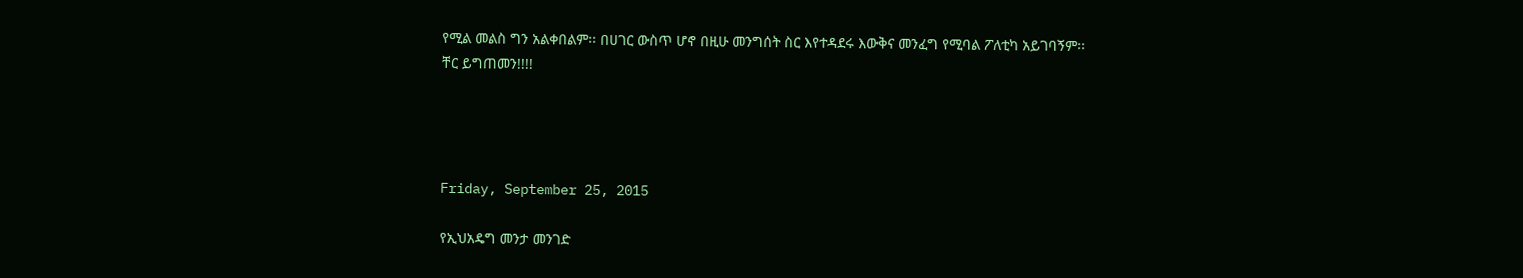የሚል መልስ ግን አልቀበልም፡፡ በሀገር ውስጥ ሆኖ በዚሁ መንግሰት ስር እየተዳደሩ እውቅና መንፈግ የሚባል ፖለቲካ አይገባኝም፡፡
ቸር ይግጠመን!!!!




Friday, September 25, 2015

የኢህአዴግ መንታ መንገድ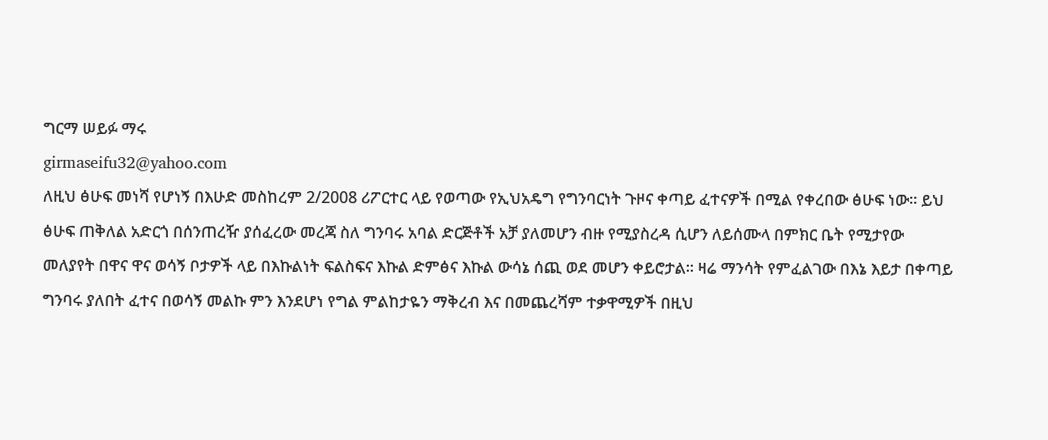ግርማ ሠይፉ ማሩ
girmaseifu32@yahoo.com
ለዚህ ፅሁፍ መነሻ የሆነኝ በእሁድ መስከረም 2/2008 ሪፖርተር ላይ የወጣው የኢህአዴግ የግንባርነት ጉዞና ቀጣይ ፈተናዎች በሚል የቀረበው ፅሁፍ ነው፡፡ ይህ ፅሁፍ ጠቅለል አድርጎ በሰንጠረዥ ያሰፈረው መረጃ ስለ ግንባሩ አባል ድርጅቶች አቻ ያለመሆን ብዙ የሚያስረዳ ሲሆን ለይሰሙላ በምክር ቤት የሚታየው መለያየት በዋና ዋና ወሳኝ ቦታዎች ላይ በእኩልነት ፍልስፍና እኩል ድምፅና እኩል ውሳኔ ሰጪ ወደ መሆን ቀይሮታል፡፡ ዛሬ ማንሳት የምፈልገው በእኔ እይታ በቀጣይ ግንባሩ ያለበት ፈተና በወሳኝ መልኩ ምን እንደሆነ የግል ምልከታዬን ማቅረብ እና በመጨረሻም ተቃዋሚዎች በዚህ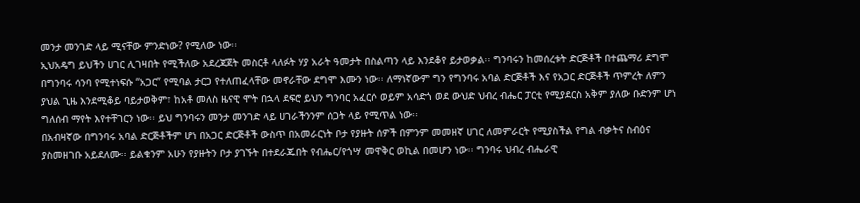መንታ መንገድ ላይ ሚናቸው ምንድነው? የሚለው ነው፡፡
ኢህአዴግ ይህችን ሀገር ሊገዛበት የሚችለው አደረጃጀት መስርቶ ላለፉት ሃያ አራት ዓመታት በስልጣን ላይ እንደቆየ ይታወቃል፡፡ ግንባሩን ከመሰረቱት ድርጅቶች በተጨማሪ ደግሞ በግንባሩ ሳንባ የሚተነፍሱ “አጋር” የሚባል ታርጋ የተለጠፈላቸው መኖራቸው ደግሞ እሙን ነው፡፡ ለማነኛውም ግን የግንባሩ አባል ድርጅቶች እና የአጋር ድርጅቶች ጥምረት ለምን ያህል ጊዜ እንደሚቆይ ባይታወቅም፣ ከአቶ መለስ ዜናዊ ሞት በኋላ ደፍሮ ይህን ግንባር አፈርሶ ወይም አሳድጎ ወደ ውህድ ህብረ ብሔር ፓርቲ የሚያደርስ አቅም ያለው ቡድንም ሆነ ግለሰብ ማየት እየተቸገርን ነው፡፡ ይህ ግንባሩን መንታ መንገድ ላይ ሀገራችንንም ሰጋት ላይ የሚጥል ነው፡፡
በአብዛኛው በግንባሩ አባል ድርጅቶችም ሆነ በአጋር ድርጅቶች ውስጥ በአመራርነት ቦታ የያዙት ሰዎች በምንም መመዘኛ ሀገር ለመምራርት የሚያስችል የግል ብቃትና ስብዕና ያስመዘገቡ አይደለሙ፡፡ ይልቁንም አሁን የያዙትን ቦታ ያገኙት በተደራጁበት የብሔር/የጎሣ መዋቅር ወኪል በመሆን ነው፡፡ ግንባሩ ህብረ ብሔራዊ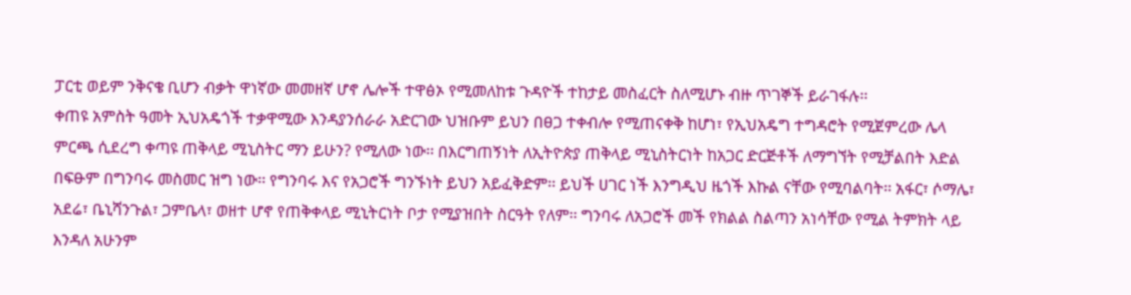ፓርቲ ወይም ንቅናቄ ቢሆን ብቃት ዋነኛው መመዘኛ ሆኖ ሌሎች ተዋፅኦ የሚመለከቱ ጉዳዮች ተከታይ መስፈርት ስለሚሆኑ ብዙ ጥገኞች ይራገፋሉ፡፡
ቀጠዩ አምስት ዓመት ኢህአዴጎች ተቃዋሚው እንዳያንሰራራ አድርገው ህዝቡም ይህን በፀጋ ተቀብሎ የሚጠናቀቅ ከሆነ፣ የኢህአዴግ ተግዳሮት የሚጀምረው ሌላ ምርጫ ሲደረግ ቀጣዩ ጠቅላይ ሚኒስትር ማን ይሁን? የሚለው ነው፡፡ በእርግጠኝነት ለኢትዮጵያ ጠቅላይ ሚኒስትርነት ከአጋር ድርጅቶች ለማግኘት የሚቻልበት እድል በፍፁም በግንባሩ መስመር ዝግ ነው፡፡ የግንባሩ እና የአጋሮች ግንኙነት ይህን አይፈቅድም፡፡ ይህች ሀገር ነች እንግዲህ ዜጎች እኩል ናቸው የሚባልባት፡፡ አፋር፣ ሶማሌ፣ አደሬ፣ ቤኒሻንጉል፣ ጋምቤላ፣ ወዘተ ሆኖ የጠቅቀላይ ሚኒትርነት ቦታ የሚያዝበት ስርዓት የለም፡፡ ግንባሩ ለአጋሮች መች የክልል ስልጣን አነሳቸው የሚል ትምክት ላይ እንዳለ አሁንም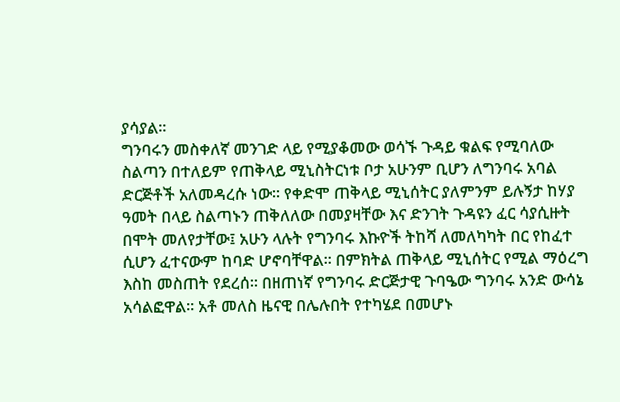ያሳያል፡፡
ግንባሩን መስቀለኛ መንገድ ላይ የሚያቆመው ወሳኙ ጉዳይ ቁልፍ የሚባለው ስልጣን በተለይም የጠቅላይ ሚኒስትርነቱ ቦታ አሁንም ቢሆን ለግንባሩ አባል ድርጅቶች አለመዳረሱ ነው፡፡ የቀድሞ ጠቅላይ ሚኒሰትር ያለምንም ይሉኝታ ከሃያ ዓመት በላይ ስልጣኑን ጠቅለለው በመያዛቸው እና ድንገት ጉዳዩን ፈር ሳያሲዙት በሞት መለየታቸው፤ አሁን ላሉት የግንባሩ እኩዮች ትከሻ ለመለካካት በር የከፈተ ሲሆን ፈተናውም ከባድ ሆኖባቸዋል፡፡ በምክትል ጠቅላይ ሚኒሰትር የሚል ማዕረግ እስከ መስጠት የደረሰ፡፡ በዘጠነኛ የግንባሩ ድርጅታዊ ጉባዔው ግንባሩ አንድ ውሳኔ አሳልፎዋል፡፡ አቶ መለስ ዜናዊ በሌሉበት የተካሄደ በመሆኑ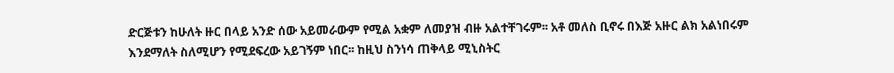ድርጅቱን ከሁለት ዙር በላይ አንድ ሰው አይመራውም የሚል አቋም ለመያዝ ብዙ አልተቸገሩም፡፡ አቶ መለስ ቢኖሩ በእጅ አዙር ልክ አልነበሩም እንደማለት ስለሚሆን የሚደፍረው አይገኝም ነበር፡፡ ከዚህ ስንነሳ ጠቅላይ ሚኒስትር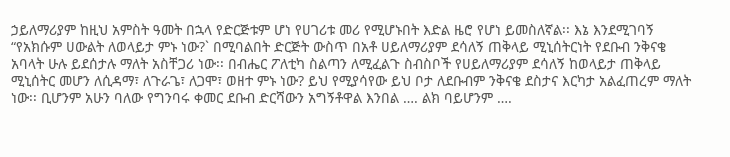ኃይለማሪያም ከዚህ አምስት ዓመት በኋላ የድርጅቱም ሆነ የሀገሪቱ መሪ የሚሆኑበት እድል ዜሮ የሆነ ይመስለኛል፡፡ እኔ እንደሚገባኝ “የአክሱም ሀውልት ለወላይታ ምኑ ነው?` በሚባልበት ድርጅት ውስጥ በአቶ ሀይለማሪያም ደሳለኝ ጠቅላይ ሚኒሰትርነት የደቡብ ንቅናቄ አባላት ሁሉ ይደሰታሉ ማለት አስቸጋሪ ነው፡፡ በብሔር ፖለቲካ ስልጣን ለሚፈልጉ ስብስቦች የሀይለማሪያም ደሳለኝ ከወላይታ ጠቅላይ ሚኒሰትር መሆን ለሲዳማ፣ ለጉራጌ፣ ለጋሞ፣ ወዘተ ምኑ ነው? ይህ የሚያሳየው ይህ ቦታ ለደቡብም ንቅናቄ ደስታና እርካታ አልፈጠረም ማለት ነው፡፡ ቢሆንም አሁን ባለው የግንባሩ ቀመር ደቡብ ድርሻውን አግኝቶዋል እንበል …. ልክ ባይሆንም ….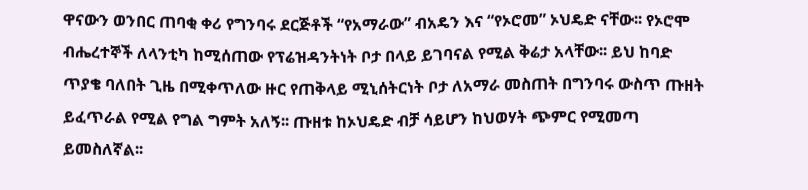ዋናውን ወንበር ጠባቂ ቀሪ የግንባሩ ደርጅቶች “የአማራው” ብአዴን እና “የኦሮመ” ኦህዴድ ናቸው፡፡ የኦሮሞ ብሔረተኞች ለላንቲካ ከሚሰጠው የፕሬዝዳንትነት ቦታ በላይ ይገባናል የሚል ቅሬታ አላቸው፡፡ ይህ ከባድ ጥያቄ ባለበት ጊዜ በሚቀጥለው ዙር የጠቅላይ ሚኒሰትርነት ቦታ ለአማራ መስጠት በግንባሩ ውስጥ ጡዘት ይፈጥራል የሚል የግል ግምት አለኝ፡፡ ጡዘቱ ከኦህዴድ ብቻ ሳይሆን ከህወሃት ጭምር የሚመጣ ይመስለኛል፡፡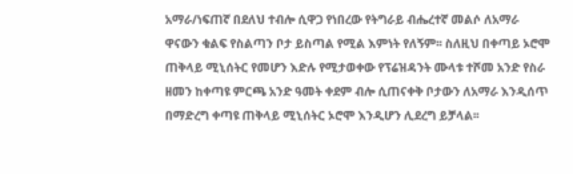አማራ/ነፍጠኛ በደለህ ተብሎ ሲዋጋ የነበረው የትግራይ ብሔረተኛ መልሶ ለአማራ ዋናውን ቁልፍ የስልጣን ቦታ ይስጣል የሚል እምነት የለኝም፡፡ ስለዚህ በቀጣይ ኦሮሞ ጠቅላይ ሚኒሰትር የመሆን እድሉ የሚታወቀው የፕሬዝዳንት ሙላቱ ተሾመ አንድ የስራ ዘመን ከቀጣዩ ምርጫ አንድ ዓመት ቀደም ብሎ ሲጠናቀቅ ቦታውን ለአማራ እንዲሰጥ በማድረግ ቀጣዩ ጠቅላይ ሚኒሰትር ኦሮሞ እንዲሆን ሊደረግ ይቻላል፡፡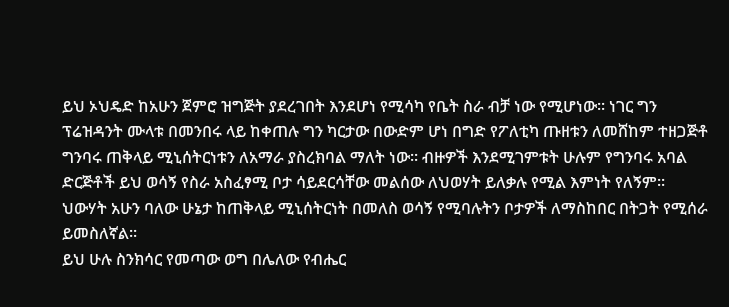ይህ ኦህዴድ ከአሁን ጀምሮ ዝግጅት ያደረገበት እንደሆነ የሚሳካ የቤት ስራ ብቻ ነው የሚሆነው፡፡ ነገር ግን ፕሬዝዳንት ሙላቱ በመንበሩ ላይ ከቀጠሉ ግን ካርታው በውድም ሆነ በግድ የፖለቲካ ጡዘቱን ለመሸከም ተዘጋጅቶ ግንባሩ ጠቅላይ ሚኒሰትርነቱን ለአማራ ያስረክባል ማለት ነው፡፡ ብዙዎች እንደሚገምቱት ሁሉም የግንባሩ አባል ድርጅቶች ይህ ወሳኝ የስራ አስፈፃሚ ቦታ ሳይደርሳቸው መልሰው ለህወሃት ይለቃሉ የሚል እምነት የለኝም፡፡ ህውሃት አሁን ባለው ሁኔታ ከጠቅላይ ሚኒሰትርነት በመለስ ወሳኝ የሚባሉትን ቦታዎች ለማስከበር በትጋት የሚሰራ ይመስለኛል፡፡
ይህ ሁሉ ስንክሳር የመጣው ወግ በሌለው የብሔር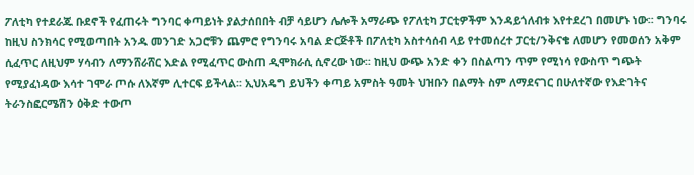ፖለቲካ የተደራጁ ቡደኖች የፈጠሩት ግንባር ቀጣይነት ያልታሰበበት ብቻ ሳይሆን ሌሎች አማራጭ የፖለቲካ ፓርቲዎችም እንዳይጎለብቱ እየተደረገ በመሆኑ ነው፡፡ ግንባሩ ከዚህ ስንክሳር የሚወጣበት አንዱ መንገድ አጋሮቹን ጨምሮ የግንባሩ አባል ድርጅቶች በፖለቲካ አስተሳሰብ ላይ የተመሰረተ ፓርቲ/ንቅናቄ ለመሆን የመወሰን አቅም ሲፈጥር ለዚህም ሃሳብን ለማንሸራሸር እድል የሚፈጥር ውስጠ ዲሞክራሲ ሲኖረው ነው፡፡ ከዚህ ውጭ አንድ ቀን በስልጣን ጥም የሚነሳ የውስጥ ግጭት የሚያፈነዳው እሳተ ገሞራ ጦሱ ለእኛም ሊተርፍ ይችላል፡፡ ኢህአዴግ ይህችን ቀጣይ አምስት ዓመት ህዝቡን በልማት ስም ለማደናገር በሁለተኛው የእድገትና ትራንስፎርሜሽን ዕቅድ ተውጦ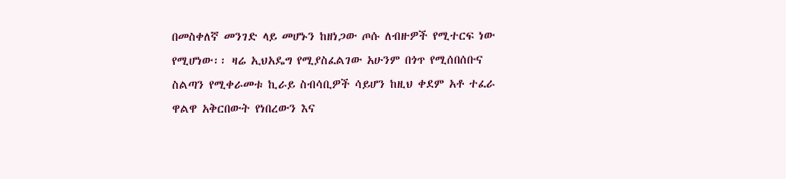በመስቀለኛ መንገድ ላይ መሆኑን ከዘነጋው ጦሱ ለብዙዎች የሚተርፍ ነው የሚሆነው፡፡ ዛሬ ኢህአዴግ የሚያስፈልገው አሁንም በጎጥ የሚሰበሰቡና ስልጣን የሚቀራመቱ ኪራይ ስብሳቢዎች ሳይሆን ከዚህ ቀደም አቶ ተፈራ ዋልዋ አቅርበውት የነበረውን እና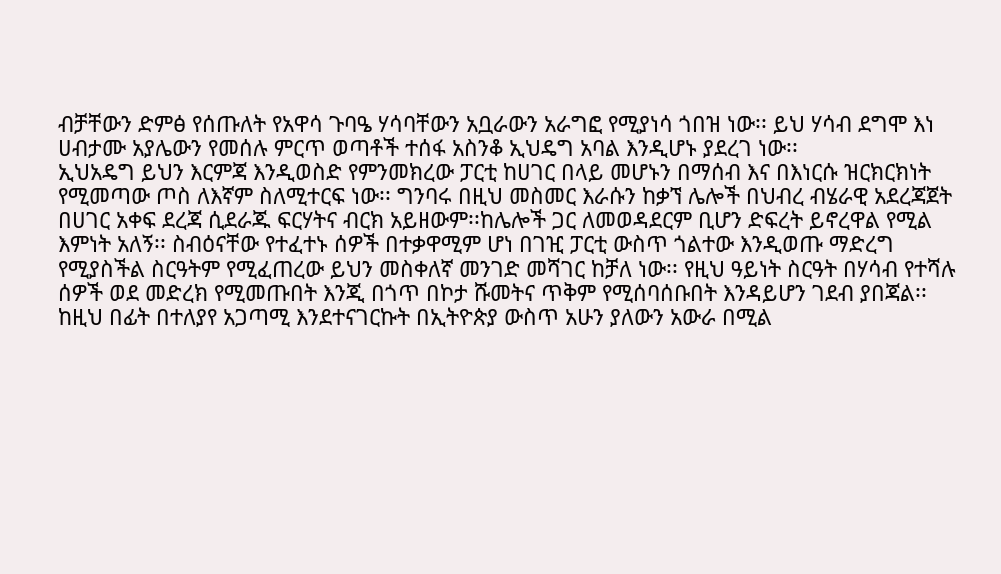ብቻቸውን ድምፅ የሰጡለት የአዋሳ ጉባዔ ሃሳባቸውን አቧራውን አራግፎ የሚያነሳ ጎበዝ ነው፡፡ ይህ ሃሳብ ደግሞ እነ ሀብታሙ አያሌውን የመሰሉ ምርጥ ወጣቶች ተሰፋ አስንቆ ኢህዴግ አባል እንዲሆኑ ያደረገ ነው፡፡
ኢህአዴግ ይህን እርምጃ እንዲወስድ የምንመክረው ፓርቲ ከሀገር በላይ መሆኑን በማሰብ እና በእነርሱ ዝርክርክነት የሚመጣው ጦስ ለእኛም ስለሚተርፍ ነው፡፡ ግንባሩ በዚህ መስመር እራሱን ከቃኘ ሌሎች በህብረ ብሄራዊ አደረጃጀት በሀገር አቀፍ ደረጃ ሲደራጁ ፍርሃትና ብርክ አይዘውም፡፡ከሌሎች ጋር ለመወዳደርም ቢሆን ድፍረት ይኖረዋል የሚል እምነት አለኝ፡፡ ስብዕናቸው የተፈተኑ ሰዎች በተቃዋሚም ሆነ በገዢ ፓርቲ ውስጥ ጎልተው እንዲወጡ ማድረግ የሚያስችል ስርዓትም የሚፈጠረው ይህን መስቀለኛ መንገድ መሻገር ከቻለ ነው፡፡ የዚህ ዓይነት ስርዓት በሃሳብ የተሻሉ ሰዎች ወደ መድረክ የሚመጡበት እንጂ በጎጥ በኮታ ሹመትና ጥቅም የሚሰባሰቡበት እንዳይሆን ገደብ ያበጃል፡፡
ከዚህ በፊት በተለያየ አጋጣሚ እንደተናገርኩት በኢትዮጵያ ውስጥ አሁን ያለውን አውራ በሚል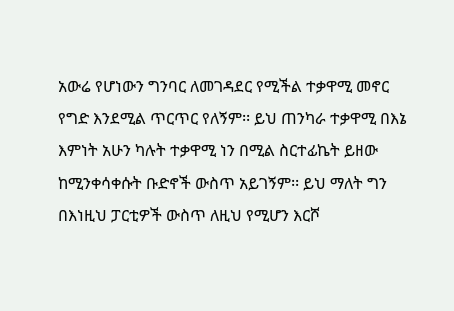አውሬ የሆነውን ግንባር ለመገዳደር የሚችል ተቃዋሚ መኖር የግድ እንደሚል ጥርጥር የለኝም፡፡ ይህ ጠንካራ ተቃዋሚ በእኔ እምነት አሁን ካሉት ተቃዋሚ ነን በሚል ስርተፊኬት ይዘው ከሚንቀሳቀሱት ቡድኖች ውስጥ አይገኝም፡፡ ይህ ማለት ግን በእነዚህ ፓርቲዎች ውስጥ ለዚህ የሚሆን እርሾ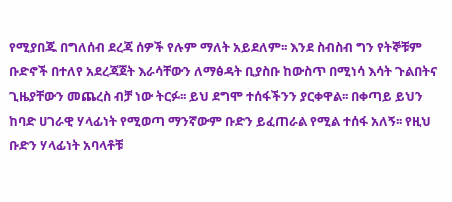የሚያበጁ በግለሰብ ደረጃ ሰዎች የሉም ማለት አይደለም፡፡ እንደ ስብስብ ግን የትኞቹም ቡድኖች በተለየ አደረጃጀት እራሳቸውን ለማፅዳት ቢያስቡ ከውስጥ በሚነሳ እሳት ጉልበትና ጊዜያቸውን መጨረስ ብቻ ነው ትርፉ፡፡ ይህ ደግሞ ተሰፋችንን ያርቀዋል፡፡ በቀጣይ ይህን ከባድ ሀገራዊ ሃላፊነት የሚወጣ ማንኛውም ቡድን ይፈጠራል የሚል ተሰፋ አለኝ፡፡ የዚህ ቡድን ሃላፊነት አባላቶቹ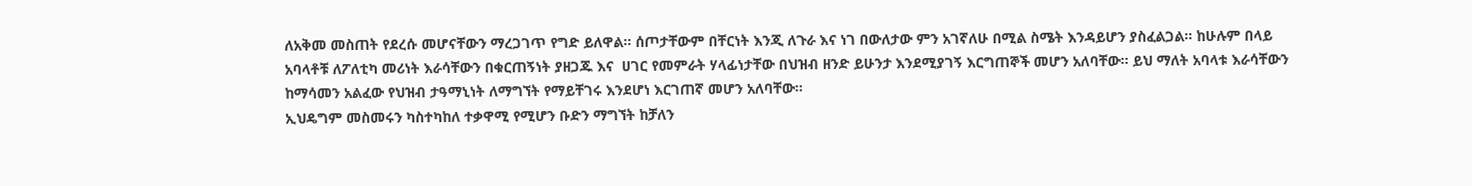ለአቅመ መስጠት የደረሱ መሆናቸውን ማረጋገጥ የግድ ይለዋል፡፡ ሰጦታቸውም በቸርነት እንጂ ለጉራ እና ነገ በውለታው ምን አገኛለሁ በሚል ስሜት እንዳይሆን ያስፈልጋል፡፡ ከሁሉም በላይ አባላቶቹ ለፖለቲካ መሪነት እራሳቸውን በቁርጠኝነት ያዘጋጁ እና  ሀገር የመምራት ሃላፊነታቸው በህዝብ ዘንድ ይሁንታ እንደሚያገኝ እርግጠኞች መሆን አለባቸው፡፡ ይህ ማለት አባላቱ እራሳቸውን ከማሳመን አልፈው የህዝብ ታዓማኒነት ለማግኘት የማይቸገሩ እንደሆነ እርገጠኛ መሆን አለባቸው፡፡
ኢህዴግም መስመሩን ካስተካከለ ተቃዋሚ የሚሆን ቡድን ማግኘት ከቻለን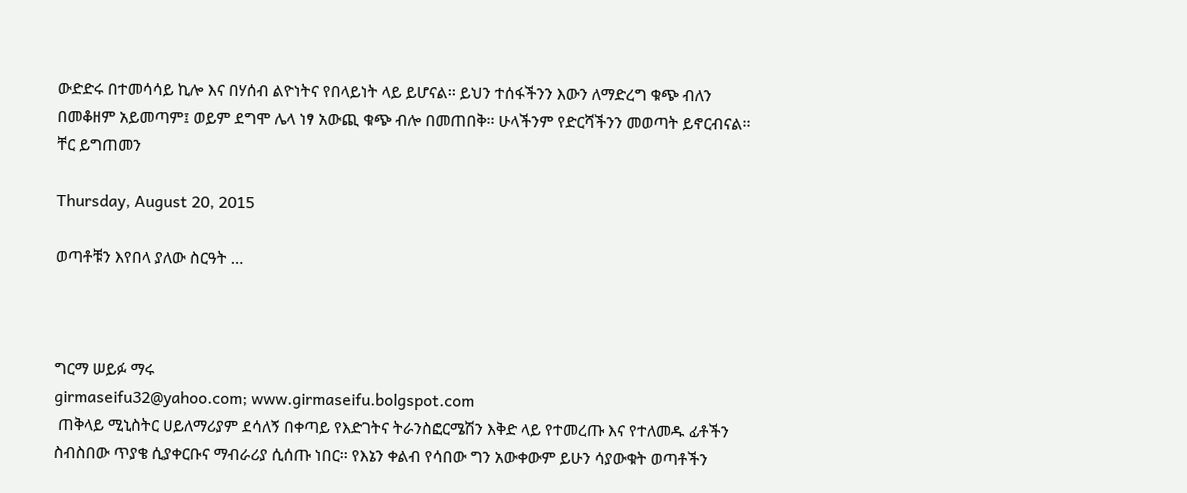ውድድሩ በተመሳሳይ ኪሎ እና በሃሰብ ልዮነትና የበላይነት ላይ ይሆናል፡፡ ይህን ተሰፋችንን እውን ለማድረግ ቁጭ ብለን በመቆዘም አይመጣም፤ ወይም ደግሞ ሌላ ነፃ አውጪ ቁጭ ብሎ በመጠበቅ፡፡ ሁላችንም የድርሻችንን መወጣት ይኖርብናል፡፡
ቸር ይግጠመን

Thursday, August 20, 2015

ወጣቶቹን እየበላ ያለው ስርዓት …



ግርማ ሠይፉ ማሩ
girmaseifu32@yahoo.com; www.girmaseifu.bolgspot.com
 ጠቅላይ ሚኒስትር ሀይለማሪያም ደሳለኝ በቀጣይ የእድገትና ትራንስፎርሜሽን እቅድ ላይ የተመረጡ እና የተለመዱ ፊቶችን ስብስበው ጥያቄ ሲያቀርቡና ማብራሪያ ሲሰጡ ነበር፡፡ የእኔን ቀልብ የሳበው ግን አውቀውም ይሁን ሳያውቁት ወጣቶችን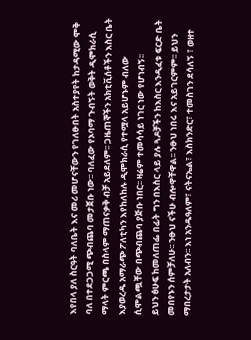እየበላ ያለ ስርዓት ባለቤት እና መሪ መሆናቸውን የገለፁበት አስተያየት ከታዳሚው ሞቅ ባለ በተደጋጋሚ ጭብጨባ መታጀቡ ነው፡፡ ባለፈው የኦባማ ጉብኝት ወቅት ዲሞክራሲ ማላት ምርጫ በስላም ማጠናቃቅ ብቻ አይደለም፡፡ ጋዜጠኞችን አክቲቪሰቶችን እስር ቤት እያወረዱ አማራጭ ፖለቲካን እየከለከሉ ዲሞክራሲ የተሟላ አይሆኑም ብለው ሲሞልጯቸው በጭብጨባ ያጅቡ ነበር፡፡ ዛሬም ተመሳሳይ ነገር ነው የሆነብኝ፡፡
ይህን ፅሁፍ ከመለጠፌ በፊት ግን በእስር ላይ ያሉ ጓዶቻችን ከእስር እንዲፈቱ ፍርድ ቤት መበየኑን ሰምቻለሁ፡፡ ንፁህ ናችሁ ብሎዋቸዋል፡፡ ንፁህ ነበሩ እና አይገርምም፡፡ ይህን ማበረታታት አለብን፡፡ እነ አንዱዓለም፣ ናትናኤል፣ እስክንድር፣ ተመስገን ደሳለኝ ፣ ወዘተ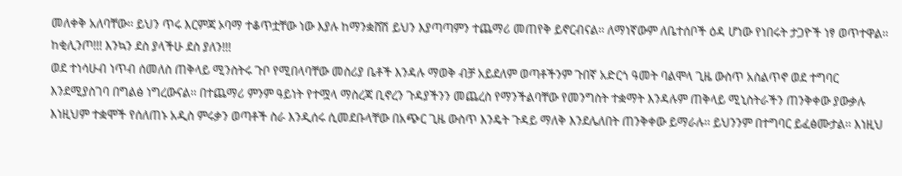መለቀቅ አለባቸው፡፡ ይህን ጥሩ እርምጃ ኦባማ ተቆጥቷቸው ነው እያሉ ከማንቋሸሽ ይህን እያጣጣምን ተጨማሪ መጠየቅ ይኖርብናል፡፡ ለማነኛውም ለቤተሰቦች ዕዳ ሆነው የነበሩት ታጋዮች ነፃ ወጥተዋል፡፡ ከቂሊንጦ!!! እንኳን ደስ ያላችሁ ደስ ያለን!!!
ወደ ተነሳሁብ ነጥብ ሰመለስ ጠቅላይ ሚንስትሩ ጉቦ የሚበላባቸው መስሪያ ቤቶች እንዳሉ ማወቅ ብቻ አይደለም ወጣቶችንም ጉበኛ አድርጎ ዓመት ባልሞላ ጊዜ ውስጥ አስልጥኖ ወደ ተግባር እንደሚያስገባ በግልፅ ነግረውናል፡፡ በተጨማሪ ምንም ዓይነት የተሟላ ማስረጃ ቢኖረን ጉዳያችንን መጨረስ የማንችልባቸው የመንግስት ተቋማት እንዳሉም ጠቅላይ ሚኒስትራችን ጠንቅቀው ያውቃሉ እነዚህም ተቋሞች የሰለጠኑ አዲስ ምሩቃን ወጣቶች ስራ እንዲሰሩ ሲመደቡላቸው በአጭር ጊዜ ውስጥ እንዴት ጉዳይ ማለቅ እንደሌለበት ጠንቅቀው ይማራሉ፡፡ ይህንንም በተግባር ይፈፅሙታል፡፡ እነዚህ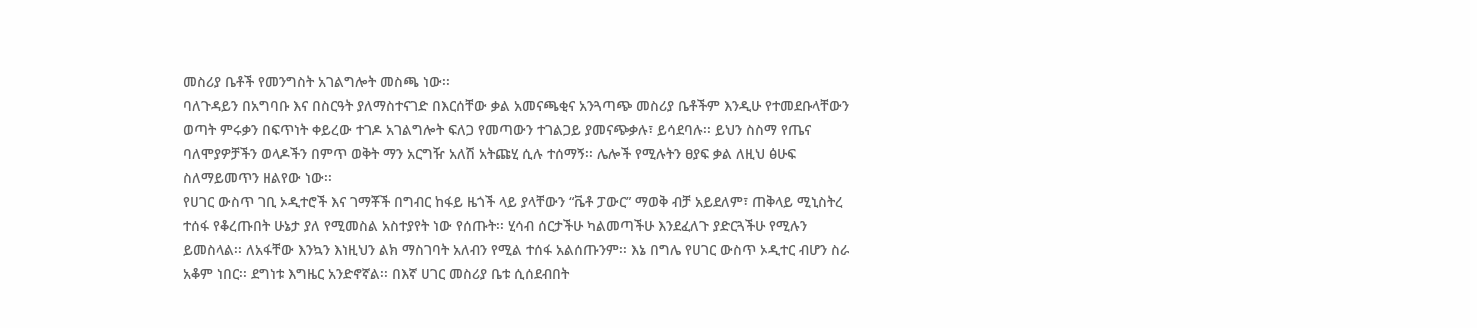መስሪያ ቤቶች የመንግስት አገልግሎት መስጫ ነው፡፡
ባለጉዳይን በአግባቡ እና በስርዓት ያለማስተናገድ በእርሰቸው ቃል አመናጫቂና አንጓጣጭ መስሪያ ቤቶችም እንዲሁ የተመደቡላቸውን ወጣት ምሩቃን በፍጥነት ቀይረው ተገዶ አገልግሎት ፍለጋ የመጣውን ተገልጋይ ያመናጭቃሉ፣ ይሳደባሉ፡፡ ይህን ስስማ የጤና ባለሞያዎቻችን ወላዶችን በምጥ ወቅት ማን አርግዥ አለሽ አትጩሂ ሲሉ ተሰማኝ፡፡ ሌሎች የሚሉትን ፀያፍ ቃል ለዚህ ፅሁፍ ስለማይመጥን ዘልየው ነው፡፡
የሀገር ውስጥ ገቢ ኦዲተሮች እና ገማቾች በግብር ከፋይ ዜጎች ላይ ያላቸውን “ቬቶ ፓውር” ማወቅ ብቻ አይደለም፣ ጠቅላይ ሚኒስትረ ተሰፋ የቆረጡበት ሁኔታ ያለ የሚመስል አስተያየት ነው የሰጡት፡፡ ሂሳብ ሰርታችሁ ካልመጣችሁ እንደፈለጉ ያድርጓችሁ የሚሉን ይመስላል፡፡ ለአፋቸው እንኳን እነዚህን ልክ ማስገባት አለብን የሚል ተሰፋ አልሰጡንም፡፡ እኔ በግሌ የሀገር ውስጥ ኦዲተር ብሆን ስራ አቆም ነበር፡፡ ደግነቱ እግዜር አንድኖኛል፡፡ በእኛ ሀገር መስሪያ ቤቱ ሲሰደብበት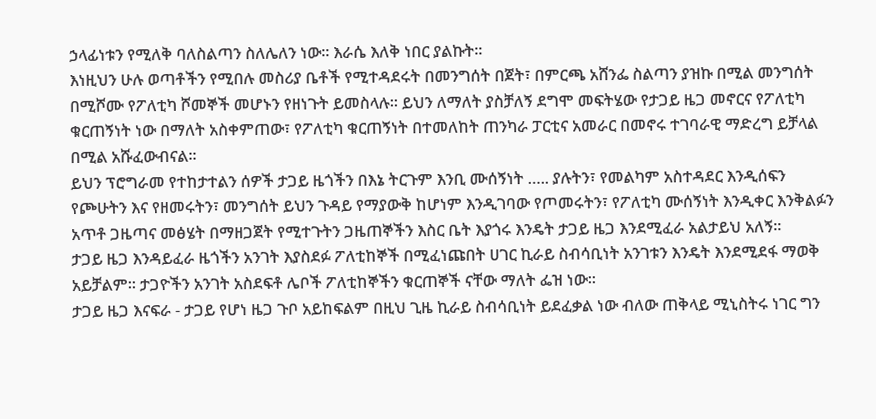ኃላፊነቱን የሚለቅ ባለስልጣን ስለሌለን ነው፡፡ እራሴ እለቅ ነበር ያልኩት፡፡
እነዚህን ሁሉ ወጣቶችን የሚበሉ መስሪያ ቤቶች የሚተዳደሩት በመንግሰት በጀት፣ በምርጫ አሸንፌ ስልጣን ያዝኩ በሚል መንግሰት በሚሾሙ የፖለቲካ ሾመኞች መሆኑን የዘነጉት ይመስላሉ፡፡ ይህን ለማለት ያስቻለኝ ደግሞ መፍትሄው የታጋይ ዜጋ መኖርና የፖለቲካ ቁርጠኝነት ነው በማለት አስቀምጠው፣ የፖለቲካ ቁርጠኝነት በተመለከት ጠንካራ ፓርቲና አመራር በመኖሩ ተገባራዊ ማድረግ ይቻላል በሚል አሹፈውብናል፡፡
ይህን ፕሮግራመ የተከታተልን ሰዎች ታጋይ ዜጎችን በእኔ ትርጉም እንቢ ሙሰኝነት ….. ያሉትን፣ የመልካም አስተዳደር እንዲሰፍን የጮሁትን እና የዘመሩትን፣ መንግሰት ይህን ጉዳይ የማያውቅ ከሆነም እንዲገባው የጦመሩትን፣ የፖለቲካ ሙሰኝነት እንዲቀር እንቅልፉን አጥቶ ጋዜጣና መፅሄት በማዘጋጀት የሚተጉትን ጋዜጠኞችን እስር ቤት እያጎሩ እንዴት ታጋይ ዜጋ እንደሚፈራ አልታይህ አለኝ፡፡
ታጋይ ዜጋ እንዳይፈራ ዜጎችን አንገት እያስደፉ ፖለቲከኞች በሚፈነጩበት ሀገር ኪራይ ስብሳቢነት አንገቱን እንዴት እንደሚደፋ ማወቅ አይቻልም፡፡ ታጋዮችን አንገት አስደፍቶ ሌቦች ፖለቲከኞችን ቁርጠኞች ናቸው ማለት ፌዝ ነው፡፡
ታጋይ ዜጋ እናፍራ - ታጋይ የሆነ ዜጋ ጉቦ አይከፍልም በዚህ ጊዜ ኪራይ ስብሳቢነት ይደፈቃል ነው ብለው ጠቅላይ ሚኒስትሩ ነገር ግን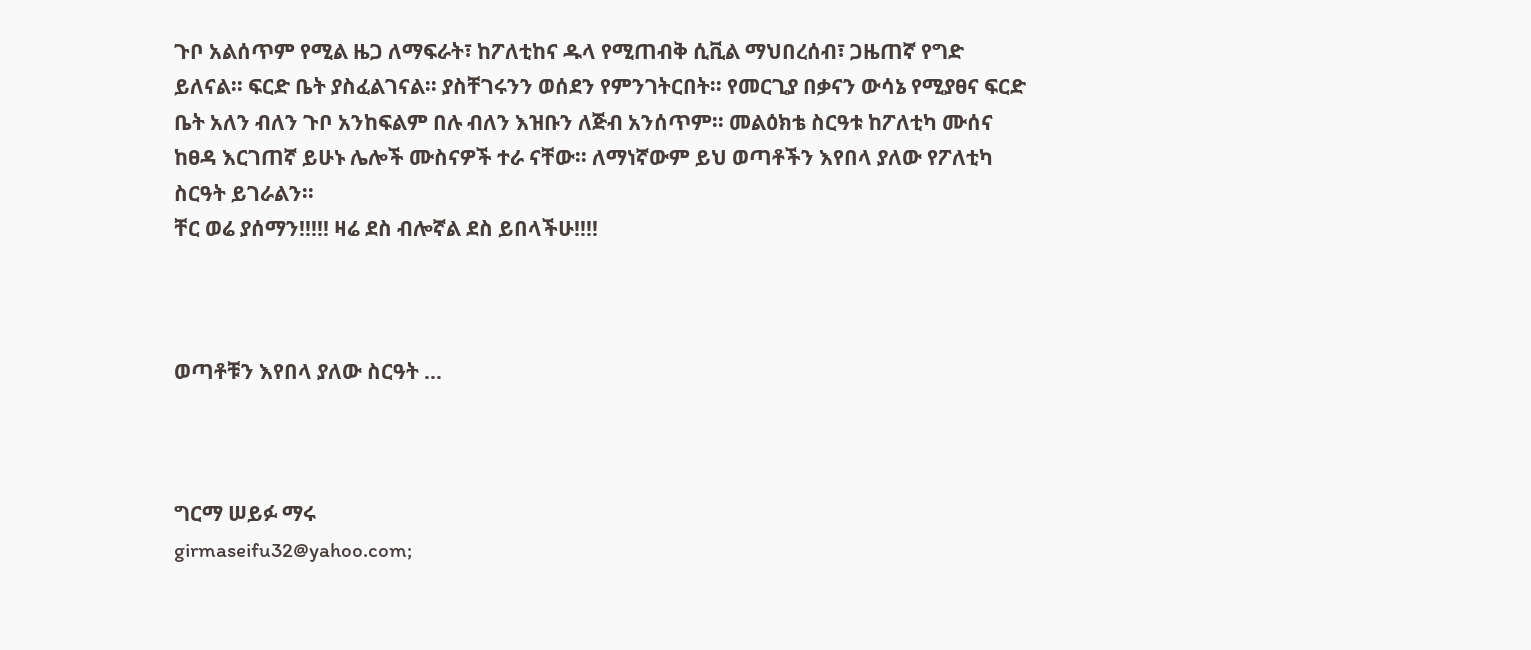ጉቦ አልሰጥም የሚል ዜጋ ለማፍራት፣ ከፖለቲከና ዱላ የሚጠብቅ ሲቪል ማህበረሰብ፣ ጋዜጠኛ የግድ ይለናል፡፡ ፍርድ ቤት ያስፈልገናል፡፡ ያስቸገሩንን ወሰደን የምንገትርበት፡፡ የመርጊያ በቃናን ውሳኔ የሚያፀና ፍርድ ቤት አለን ብለን ጉቦ አንከፍልም በሉ ብለን እዝቡን ለጅብ አንሰጥም፡፡ መልዕክቴ ስርዓቱ ከፖለቲካ ሙሰና ከፀዳ እርገጠኛ ይሁኑ ሌሎች ሙስናዎች ተራ ናቸው፡፡ ለማነኛውም ይህ ወጣቶችን እየበላ ያለው የፖለቲካ ስርዓት ይገራልን፡፡
ቸር ወሬ ያሰማን!!!!! ዛሬ ደስ ብሎኛል ደስ ይበላችሁ!!!!



ወጣቶቹን እየበላ ያለው ስርዓት …



ግርማ ሠይፉ ማሩ
girmaseifu32@yahoo.com;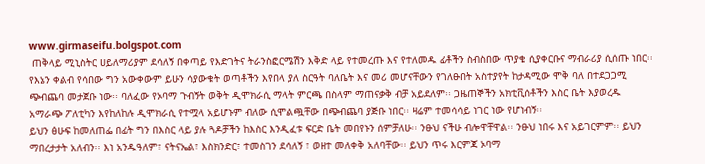www.girmaseifu.bolgspot.com
 ጠቅላይ ሚኒስትር ሀይለማሪያም ደሳለኝ በቀጣይ የእድገትና ትራንስፎርሜሽን እቅድ ላይ የተመረጡ እና የተለመዱ ፊቶችን ስብስበው ጥያቄ ሲያቀርቡና ማብራሪያ ሲሰጡ ነበር፡፡ የእኔን ቀልብ የሳበው ግን አውቀውም ይሁን ሳያውቁት ወጣቶችን እየበላ ያለ ስርዓት ባለቤት እና መሪ መሆናቸውን የገለፁበት አስተያየት ከታዳሚው ሞቅ ባለ በተደጋጋሚ ጭብጨባ መታጀቡ ነው፡፡ ባለፈው የኦባማ ጉብኝት ወቅት ዲሞክራሲ ማላት ምርጫ በስላም ማጠናቃቅ ብቻ አይደለም፡፡ ጋዜጠኞችን አክቲቪሰቶችን እስር ቤት እያወረዱ አማራጭ ፖለቲካን እየከለከሉ ዲሞክራሲ የተሟላ አይሆኑም ብለው ሲሞልጯቸው በጭብጨባ ያጅቡ ነበር፡፡ ዛሬም ተመሳሳይ ነገር ነው የሆነብኝ፡፡
ይህን ፅሁፍ ከመለጠፌ በፊት ግን በእስር ላይ ያሉ ጓዶቻችን ከእስር እንዲፈቱ ፍርድ ቤት መበየኑን ሰምቻለሁ፡፡ ንፁህ ናችሁ ብሎዋቸዋል፡፡ ንፁህ ነበሩ እና አይገርምም፡፡ ይህን ማበረታታት አለብን፡፡ እነ አንዱዓለም፣ ናትናኤል፣ እስክንድር፣ ተመስገን ደሳለኝ ፣ ወዘተ መለቀቅ አለባቸው፡፡ ይህን ጥሩ እርምጃ ኦባማ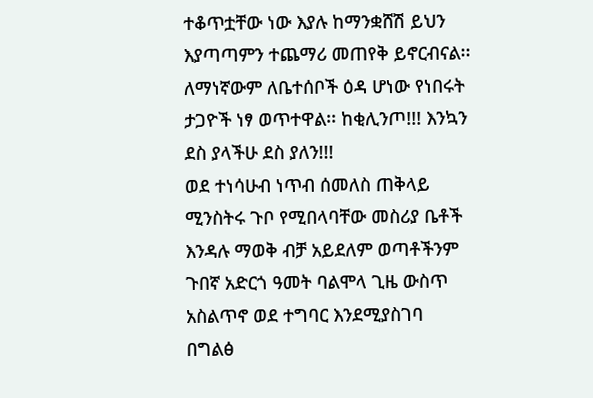ተቆጥቷቸው ነው እያሉ ከማንቋሸሽ ይህን እያጣጣምን ተጨማሪ መጠየቅ ይኖርብናል፡፡ ለማነኛውም ለቤተሰቦች ዕዳ ሆነው የነበሩት ታጋዮች ነፃ ወጥተዋል፡፡ ከቂሊንጦ!!! እንኳን ደስ ያላችሁ ደስ ያለን!!!
ወደ ተነሳሁብ ነጥብ ሰመለስ ጠቅላይ ሚንስትሩ ጉቦ የሚበላባቸው መስሪያ ቤቶች እንዳሉ ማወቅ ብቻ አይደለም ወጣቶችንም ጉበኛ አድርጎ ዓመት ባልሞላ ጊዜ ውስጥ አስልጥኖ ወደ ተግባር እንደሚያስገባ በግልፅ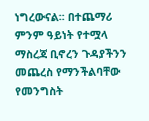ነግረውናል፡፡ በተጨማሪ ምንም ዓይነት የተሟላ ማስረጃ ቢኖረን ጉዳያችንን መጨረስ የማንችልባቸው የመንግስት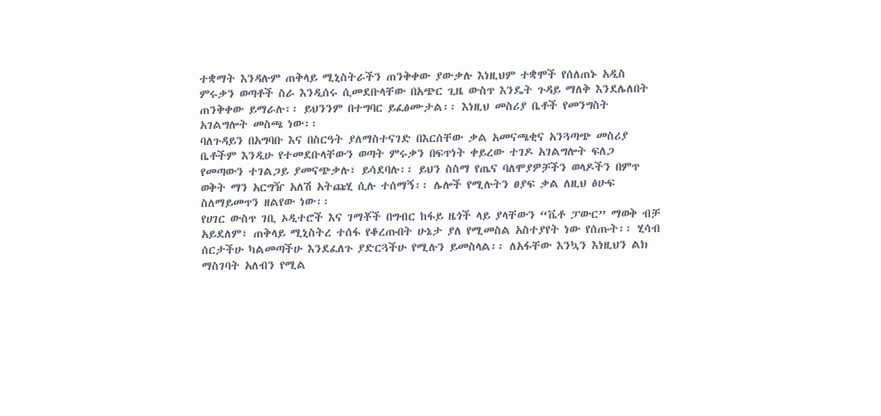ተቋማት እንዳሉም ጠቅላይ ሚኒስትራችን ጠንቅቀው ያውቃሉ እነዚህም ተቋሞች የሰለጠኑ አዲስ ምሩቃን ወጣቶች ስራ እንዲሰሩ ሲመደቡላቸው በአጭር ጊዜ ውስጥ እንዴት ጉዳይ ማለቅ እንደሌለበት ጠንቅቀው ይማራሉ፡፡ ይህንንም በተግባር ይፈፅሙታል፡፡ እነዚህ መስሪያ ቤቶች የመንግስት አገልግሎት መስጫ ነው፡፡
ባለጉዳይን በአግባቡ እና በስርዓት ያለማስተናገድ በእርሰቸው ቃል አመናጫቂና አንጓጣጭ መስሪያ ቤቶችም እንዲሁ የተመደቡላቸውን ወጣት ምሩቃን በፍጥነት ቀይረው ተገዶ አገልግሎት ፍለጋ የመጣውን ተገልጋይ ያመናጭቃሉ፣ ይሳደባሉ፡፡ ይህን ስስማ የጤና ባለሞያዎቻችን ወላዶችን በምጥ ወቅት ማን አርግዥ አለሽ አትጩሂ ሲሉ ተሰማኝ፡፡ ሌሎች የሚሉትን ፀያፍ ቃል ለዚህ ፅሁፍ ስለማይመጥን ዘልየው ነው፡፡
የሀገር ውስጥ ገቢ ኦዲተሮች እና ገማቾች በግብር ከፋይ ዜጎች ላይ ያላቸውን “ቬቶ ፓውር” ማወቅ ብቻ አይደለም፣ ጠቅላይ ሚኒስትረ ተሰፋ የቆረጡበት ሁኔታ ያለ የሚመስል አስተያየት ነው የሰጡት፡፡ ሂሳብ ሰርታችሁ ካልመጣችሁ እንደፈለጉ ያድርጓችሁ የሚሉን ይመስላል፡፡ ለአፋቸው እንኳን እነዚህን ልክ ማስገባት አለብን የሚል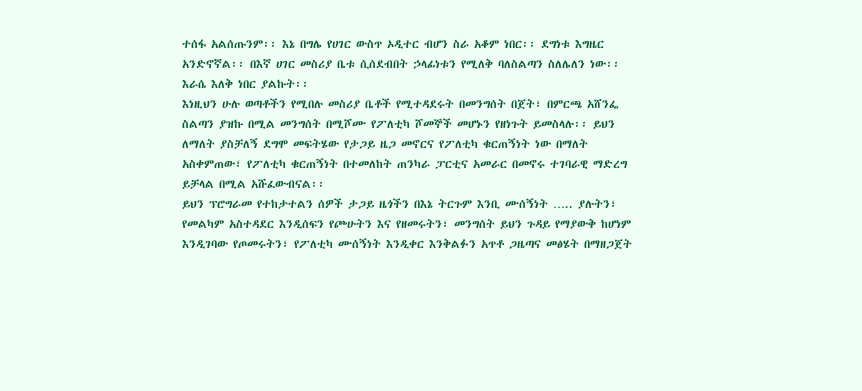ተሰፋ አልሰጡንም፡፡ እኔ በግሌ የሀገር ውስጥ ኦዲተር ብሆን ስራ አቆም ነበር፡፡ ደግነቱ እግዜር አንድኖኛል፡፡ በእኛ ሀገር መስሪያ ቤቱ ሲሰደብበት ኃላፊነቱን የሚለቅ ባለስልጣን ስለሌለን ነው፡፡ እራሴ እለቅ ነበር ያልኩት፡፡
እነዚህን ሁሉ ወጣቶችን የሚበሉ መስሪያ ቤቶች የሚተዳደሩት በመንግሰት በጀት፣ በምርጫ አሸንፌ ስልጣን ያዝኩ በሚል መንግሰት በሚሾሙ የፖለቲካ ሾመኞች መሆኑን የዘነጉት ይመስላሉ፡፡ ይህን ለማለት ያስቻለኝ ደግሞ መፍትሄው የታጋይ ዜጋ መኖርና የፖለቲካ ቁርጠኝነት ነው በማለት አስቀምጠው፣ የፖለቲካ ቁርጠኝነት በተመለከት ጠንካራ ፓርቲና አመራር በመኖሩ ተገባራዊ ማድረግ ይቻላል በሚል አሹፈውብናል፡፡
ይህን ፕሮግራመ የተከታተልን ሰዎች ታጋይ ዜጎችን በእኔ ትርጉም እንቢ ሙሰኝነት ….. ያሉትን፣ የመልካም አስተዳደር እንዲሰፍን የጮሁትን እና የዘመሩትን፣ መንግሰት ይህን ጉዳይ የማያውቅ ከሆነም እንዲገባው የጦመሩትን፣ የፖለቲካ ሙሰኝነት እንዲቀር እንቅልፉን አጥቶ ጋዜጣና መፅሄት በማዘጋጀት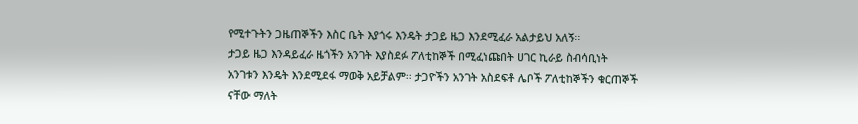የሚተጉትን ጋዜጠኞችን እስር ቤት እያጎሩ እንዴት ታጋይ ዜጋ እንደሚፈራ አልታይህ አለኝ፡፡
ታጋይ ዜጋ እንዳይፈራ ዜጎችን አንገት እያስደፉ ፖለቲከኞች በሚፈነጩበት ሀገር ኪራይ ስብሳቢነት አንገቱን እንዴት እንደሚደፋ ማወቅ አይቻልም፡፡ ታጋዮችን አንገት አስደፍቶ ሌቦች ፖለቲከኞችን ቁርጠኞች ናቸው ማለት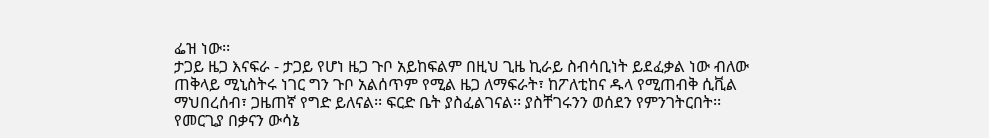ፌዝ ነው፡፡
ታጋይ ዜጋ እናፍራ - ታጋይ የሆነ ዜጋ ጉቦ አይከፍልም በዚህ ጊዜ ኪራይ ስብሳቢነት ይደፈቃል ነው ብለው ጠቅላይ ሚኒስትሩ ነገር ግን ጉቦ አልሰጥም የሚል ዜጋ ለማፍራት፣ ከፖለቲከና ዱላ የሚጠብቅ ሲቪል ማህበረሰብ፣ ጋዜጠኛ የግድ ይለናል፡፡ ፍርድ ቤት ያስፈልገናል፡፡ ያስቸገሩንን ወሰደን የምንገትርበት፡፡ የመርጊያ በቃናን ውሳኔ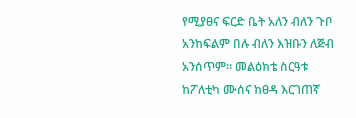የሚያፀና ፍርድ ቤት አለን ብለን ጉቦ አንከፍልም በሉ ብለን እዝቡን ለጅብ አንሰጥም፡፡ መልዕክቴ ስርዓቱ ከፖለቲካ ሙሰና ከፀዳ እርገጠኛ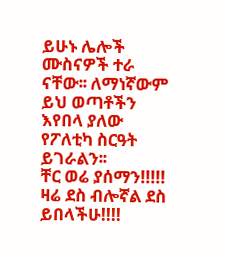ይሁኑ ሌሎች ሙስናዎች ተራ ናቸው፡፡ ለማነኛውም ይህ ወጣቶችን እየበላ ያለው የፖለቲካ ስርዓት ይገራልን፡፡
ቸር ወሬ ያሰማን!!!!! ዛሬ ደስ ብሎኛል ደስ ይበላችሁ!!!!